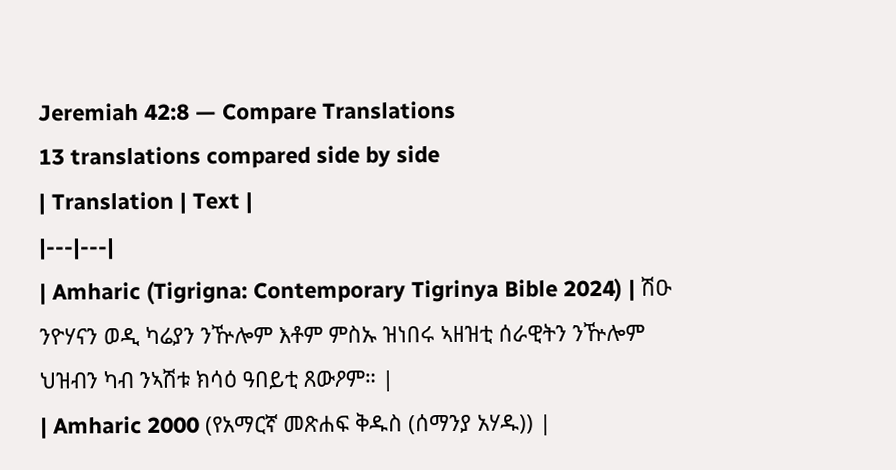Jeremiah 42:8 — Compare Translations
13 translations compared side by side
| Translation | Text |
|---|---|
| Amharic (Tigrigna: Contemporary Tigrinya Bible 2024) | ሽዑ ንዮሃናን ወዲ ካሬያን ንዅሎም እቶም ምስኡ ዝነበሩ ኣዘዝቲ ሰራዊትን ንዅሎም ህዝብን ካብ ንኣሽቱ ክሳዕ ዓበይቲ ጸውዖም። |
| Amharic 2000 (የአማርኛ መጽሐፍ ቅዱስ (ሰማንያ አሃዱ)) |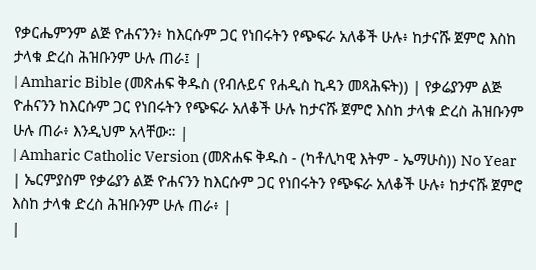የቃርሔምንም ልጅ ዮሐናንን፥ ከእርሱም ጋር የነበሩትን የጭፍራ አለቆች ሁሉ፥ ከታናሹ ጀምሮ እስከ ታላቁ ድረስ ሕዝቡንም ሁሉ ጠራ፤ |
| Amharic Bible (መጽሐፍ ቅዱስ (የብሉይና የሐዲስ ኪዳን መጻሕፍት)) | የቃሬያንም ልጅ ዮሐናንን ከእርሱም ጋር የነበሩትን የጭፍራ አለቆች ሁሉ ከታናሹ ጀምሮ እስከ ታላቁ ድረስ ሕዝቡንም ሁሉ ጠራ፥ እንዲህም አላቸው። |
| Amharic Catholic Version (መጽሐፍ ቅዱስ - (ካቶሊካዊ እትም - ኤማሁስ)) No Year | ኤርምያስም የቃሬያን ልጅ ዮሐናንን ከእርሱም ጋር የነበሩትን የጭፍራ አለቆች ሁሉ፥ ከታናሹ ጀምሮ እስከ ታላቁ ድረስ ሕዝቡንም ሁሉ ጠራ፥ |
|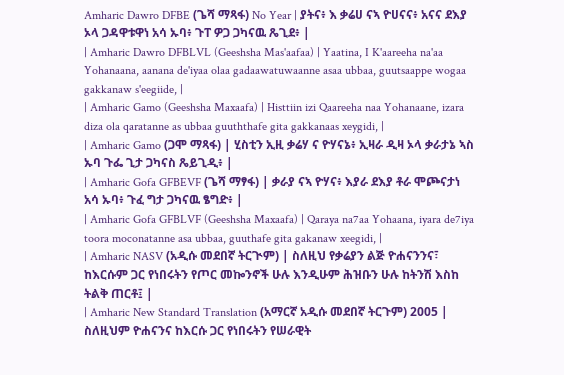Amharic Dawro DFBE (ጌሻ ማጻፋ) No Year | ያትና፥ እ ቃሬሀ ናኣ ዮሀናና፥ አናና ደእያ ኦላ ጋዳዋቱዋነ አሳ ኡባ፥ ጉፐ ዎጋ ጋካናዉ ጼጊደ፥ |
| Amharic Dawro DFBLVL (Geeshsha Mas'aafaa) | Yaatina, I K'aareeha na'aa Yohanaana, aanana de'iyaa olaa gadaawatuwaanne asaa ubbaa, guutsaappe wogaa gakkanaw s'eegiide, |
| Amharic Gamo (Geeshsha Maxaafa) | Histtiin izi Qaareeha naa Yohanaane, izara diza ola qaratanne as ubbaa guuththafe gita gakkanaas xeygidi, |
| Amharic Gamo (ጋሞ ማጻፋ) | ሂስቲን ኢዚ ቃሬሃ ና ዮሃናኔ፥ ኢዛራ ዲዛ ኦላ ቃራታኔ ኣስ ኡባ ጉፌ ጊታ ጋካናስ ጼይጊዲ፥ |
| Amharic Gofa GFBEVF (ጌሻ ማፃፋ) | ቃራያ ናኣ ዮሃና፥ እያራ ደእያ ቶራ ሞጮናታነ አሳ ኡባ፥ ጉፈ ግታ ጋካናዉ ፄግድ፥ |
| Amharic Gofa GFBLVF (Geeshsha Maxaafa) | Qaraya na7aa Yohaana, iyara de7iya toora moconatanne asa ubbaa, guuthafe gita gakanaw xeegidi, |
| Amharic NASV (አዲሱ መደበኛ ትርጒም) | ስለዚህ የቃሬያን ልጅ ዮሐናንንና፣ ከእርሱም ጋር የነበሩትን የጦር መኰንኖች ሁሉ እንዲሁም ሕዝቡን ሁሉ ከትንሽ እስከ ትልቅ ጠርቶ፤ |
| Amharic New Standard Translation (አማርኛ አዲሱ መደበኛ ትርጉም) 2005 | ስለዚህም ዮሐናንና ከእርሱ ጋር የነበሩትን የሠራዊት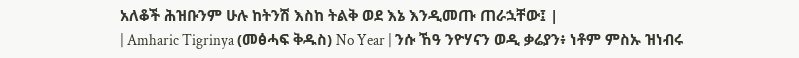አለቆች ሕዝቡንም ሁሉ ከትንሽ እስከ ትልቅ ወደ እኔ እንዲመጡ ጠራኋቸው፤ |
| Amharic Tigrinya (መፅሓፍ ቅዱስ) No Year | ንሱ ኸዓ ንዮሃናን ወዲ ቃሬያን፥ ነቶም ምስኡ ዝነብሩ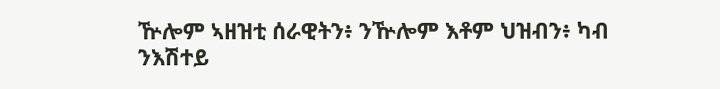ዅሎም ኣዘዝቲ ሰራዊትን፥ ንዅሎም እቶም ህዝብን፥ ካብ ንእሽተይ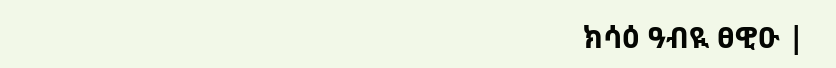ክሳዕ ዓብዪ ፀዊዑ |